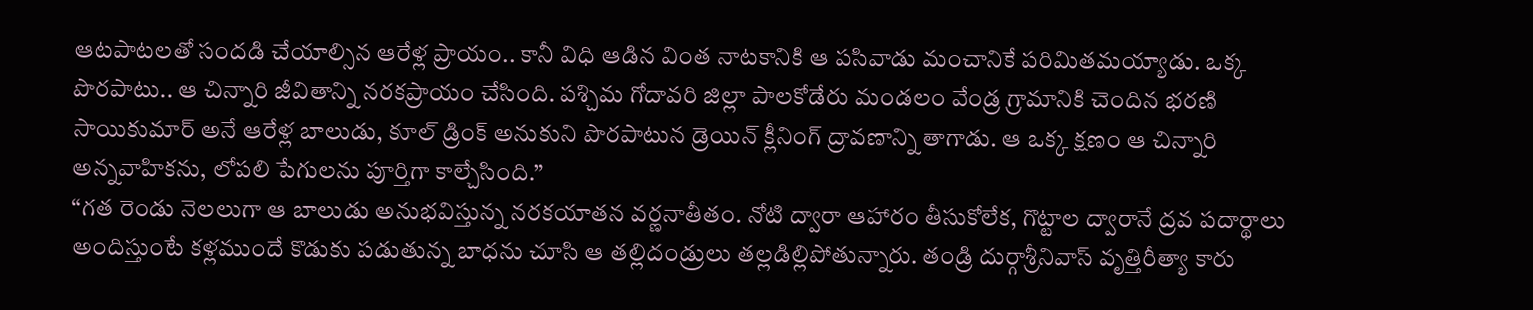ఆటపాటలతో సందడి చేయాల్సిన ఆరేళ్ల ప్రాయం.. కానీ విధి ఆడిన వింత నాటకానికి ఆ పసివాడు మంచానికే పరిమితమయ్యాడు. ఒక్క పొరపాటు.. ఆ చిన్నారి జీవితాన్ని నరకప్రాయం చేసింది. పశ్చిమ గోదావరి జిల్లా పాలకోడేరు మండలం వేండ్ర గ్రామానికి చెందిన భరణి సాయికుమార్ అనే ఆరేళ్ల బాలుడు, కూల్ డ్రింక్ అనుకుని పొరపాటున డ్రెయిన్ క్లీనింగ్ ద్రావణాన్ని తాగాడు. ఆ ఒక్క క్షణం ఆ చిన్నారి అన్నవాహికను, లోపలి పేగులను పూర్తిగా కాల్చేసింది.”
“గత రెండు నెలలుగా ఆ బాలుడు అనుభవిస్తున్న నరకయాతన వర్ణనాతీతం. నోటి ద్వారా ఆహారం తీసుకోలేక, గొట్టాల ద్వారానే ద్రవ పదార్థాలు అందిస్తుంటే కళ్లముందే కొడుకు పడుతున్న బాధను చూసి ఆ తల్లిదండ్రులు తల్లడిల్లిపోతున్నారు. తండ్రి దుర్గాశ్రీనివాస్ వృత్తిరీత్యా కారు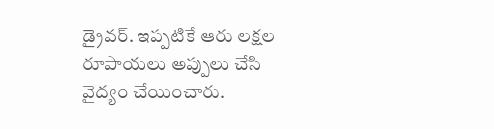డ్రైవర్. ఇప్పటికే ఆరు లక్షల రూపాయలు అప్పులు చేసి వైద్యం చేయించారు.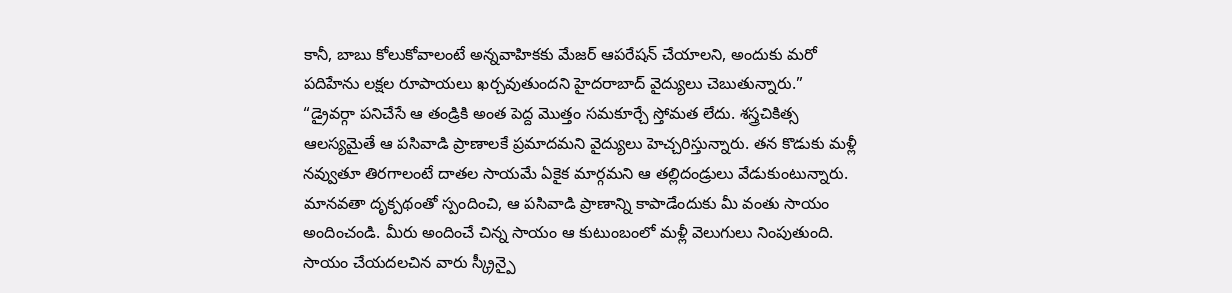కానీ, బాబు కోలుకోవాలంటే అన్నవాహికకు మేజర్ ఆపరేషన్ చేయాలని, అందుకు మరో పదిహేను లక్షల రూపాయలు ఖర్చవుతుందని హైదరాబాద్ వైద్యులు చెబుతున్నారు.”
“డ్రైవర్గా పనిచేసే ఆ తండ్రికి అంత పెద్ద మొత్తం సమకూర్చే స్తోమత లేదు. శస్త్రచికిత్స ఆలస్యమైతే ఆ పసివాడి ప్రాణాలకే ప్రమాదమని వైద్యులు హెచ్చరిస్తున్నారు. తన కొడుకు మళ్లీ నవ్వుతూ తిరగాలంటే దాతల సాయమే ఏకైక మార్గమని ఆ తల్లిదండ్రులు వేడుకుంటున్నారు. మానవతా దృక్పథంతో స్పందించి, ఆ పసివాడి ప్రాణాన్ని కాపాడేందుకు మీ వంతు సాయం అందించండి. మీరు అందించే చిన్న సాయం ఆ కుటుంబంలో మళ్లీ వెలుగులు నింపుతుంది. సాయం చేయదలచిన వారు స్క్రీన్పై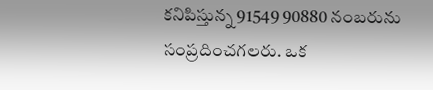కనిపిస్తున్న 91549 90880 నంబరును సంప్రదించగలరు. ఒక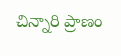చిన్నారి ప్రాణం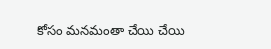కోసం మనమంతా చేయి చేయి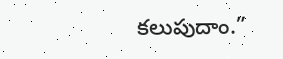కలుపుదాం.”